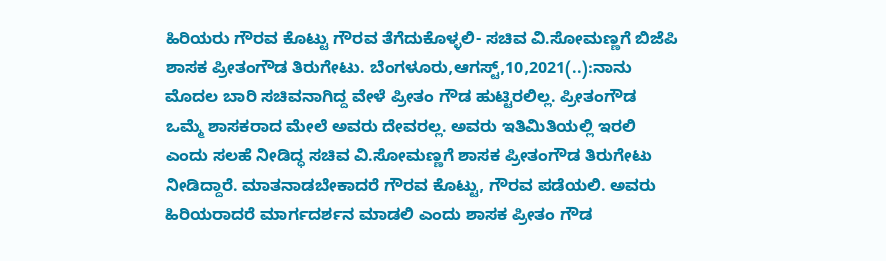ಹಿರಿಯರು ಗೌರವ ಕೊಟ್ಟು ಗೌರವ ತೆಗೆದುಕೊಳ್ಳಲಿ- ಸಚಿವ ವಿ.ಸೋಮಣ್ಣಗೆ ಬಿಜೆಪಿ ಶಾಸಕ ಪ್ರೀತಂಗೌಡ ತಿರುಗೇಟು. ಬೆಂಗಳೂರು,ಆಗಸ್ಟ್,10,2021(..):ನಾನು ಮೊದಲ ಬಾರಿ ಸಚಿವನಾಗಿದ್ದ ವೇಳೆ ಪ್ರೀತಂ ಗೌಡ ಹುಟ್ಟಿರಲಿಲ್ಲ. ಪ್ರೀತಂಗೌಡ ಒಮ್ಮೆ ಶಾಸಕರಾದ ಮೇಲೆ ಅವರು ದೇವರಲ್ಲ. ಅವರು ಇತಿಮಿತಿಯಲ್ಲಿ ಇರಲಿ ಎಂದು ಸಲಹೆ ನೀಡಿದ್ಧ ಸಚಿವ ವಿ.ಸೋಮಣ್ಣಗೆ ಶಾಸಕ ಪ್ರೀತಂಗೌಡ ತಿರುಗೇಟು ನೀಡಿದ್ದಾರೆ. ಮಾತನಾಡಬೇಕಾದರೆ ಗೌರವ ಕೊಟ್ಟು, ಗೌರವ ಪಡೆಯಲಿ. ಅವರು ಹಿರಿಯರಾದರೆ ಮಾರ್ಗದರ್ಶನ ಮಾಡಲಿ ಎಂದು ಶಾಸಕ ಪ್ರೀತಂ ಗೌಡ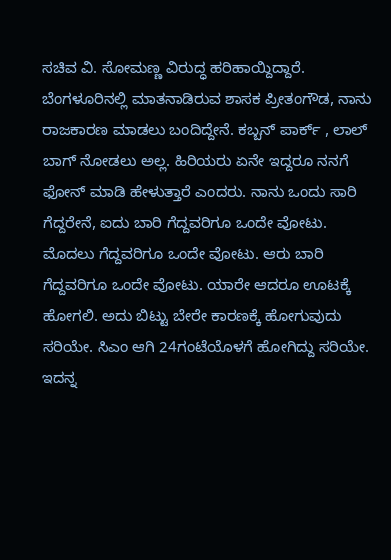ಸಚಿವ ವಿ. ಸೋಮಣ್ಣ ವಿರುದ್ಧ ಹರಿಹಾಯ್ದಿದ್ದಾರೆ. ಬೆಂಗಳೂರಿನಲ್ಲಿ ಮಾತನಾಡಿರುವ ಶಾಸಕ ಪ್ರೀತಂಗೌಡ, ನಾನು ರಾಜಕಾರಣ ಮಾಡಲು ಬಂದಿದ್ದೇನೆ. ಕಬ್ಬನ್ ಪಾರ್ಕ್ , ಲಾಲ್ ಬಾಗ್ ನೋಡಲು ಅಲ್ಲ. ಹಿರಿಯರು ಏನೇ ಇದ್ದರೂ ನನಗೆ ಫೋನ್ ಮಾಡಿ ಹೇಳುತ್ತಾರೆ ಎಂದರು. ನಾನು ಒಂದು ಸಾರಿ ಗೆದ್ದರೇನೆ, ಐದು ಬಾರಿ ಗೆದ್ದವರಿಗೂ ಒಂದೇ ವೋಟು. ಮೊದಲು ಗೆದ್ದವರಿಗೂ ಒಂದೇ ವೋಟು. ಆರು ಬಾರಿ ಗೆದ್ದವರಿಗೂ ಒಂದೇ ವೋಟು. ಯಾರೇ ಆದರೂ ಊಟಕ್ಕೆ ಹೋಗಲಿ. ಅದು ಬಿಟ್ಟು ಬೇರೇ ಕಾರಣಕ್ಕೆ ‌ಹೋಗುವುದು ಸರಿಯೇ. ಸಿಎಂ ಆಗಿ 24ಗಂಟೆಯೊಳಗೆ ಹೋಗಿದ್ದು ಸರಿಯೇ. ಇದನ್ನ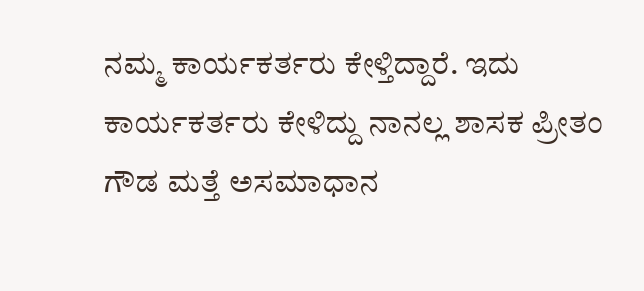ನಮ್ಮ ಕಾರ್ಯಕರ್ತರು ಕೇಳ್ತಿದ್ದಾರೆ. ಇದು ಕಾರ್ಯಕರ್ತರು ಕೇಳಿದ್ದು ನಾನಲ್ಲ ಶಾಸಕ ಪ್ರೀತಂ ಗೌಡ ಮತ್ತೆ ಅಸಮಾಧಾನ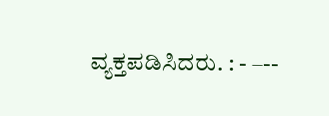ವ್ಯಕ್ತಪಡಿಸಿದರು. : - –--